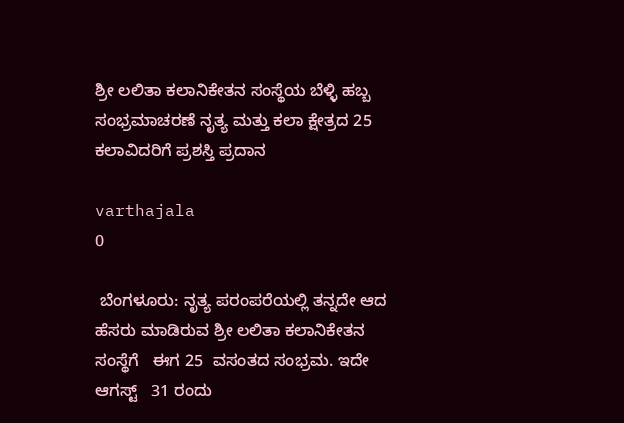ಶ್ರೀ ಲಲಿತಾ ಕಲಾನಿಕೇತನ ಸಂಸ್ಥೆಯ ಬೆಳ್ಳಿ ಹಬ್ಬ ಸಂಭ್ರಮಾಚರಣೆ ನೃತ್ಯ ಮತ್ತು ಕಲಾ ಕ್ಷೇತ್ರದ 25 ಕಲಾವಿದರಿಗೆ ಪ್ರಶಸ್ತಿ ಪ್ರದಾನ

varthajala
0

 ಬೆಂಗಳೂರು: ನೃತ್ಯ ಪರಂಪರೆಯಲ್ಲಿ ತನ್ನದೇ ಆದ ಹೆಸರು ಮಾಡಿರುವ ಶ್ರೀ ಲಲಿತಾ ಕಲಾನಿಕೇತನ ಸಂಸ್ಥೆಗೆ   ಈಗ 25  ವಸಂತದ ಸಂಭ್ರಮ. ಇದೇ ಆಗಸ್ಟ್‌   31 ರಂದು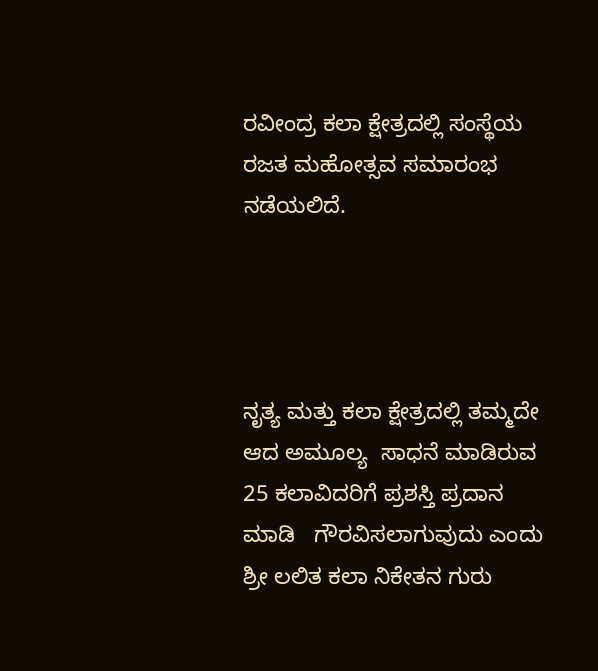ರವೀಂದ್ರ ಕಲಾ ಕ್ಷೇತ್ರದಲ್ಲಿ ಸಂಸ್ಥೆಯ  ರಜತ ಮಹೋತ್ಸವ ಸಮಾರಂಭ  ನಡೆಯಲಿದೆ.




ನೃತ್ಯ ಮತ್ತು ಕಲಾ ಕ್ಷೇತ್ರದಲ್ಲಿ ತಮ್ಮದೇ ಆದ ಅಮೂಲ್ಯ  ಸಾಧನೆ ಮಾಡಿರುವ 25 ಕಲಾವಿದರಿಗೆ ಪ್ರಶಸ್ತಿ ಪ್ರದಾನ ಮಾಡಿ   ಗೌರವಿಸಲಾಗುವುದು ಎಂದು  ಶ್ರೀ ಲಲಿತ ಕಲಾ ನಿಕೇತನ ಗುರು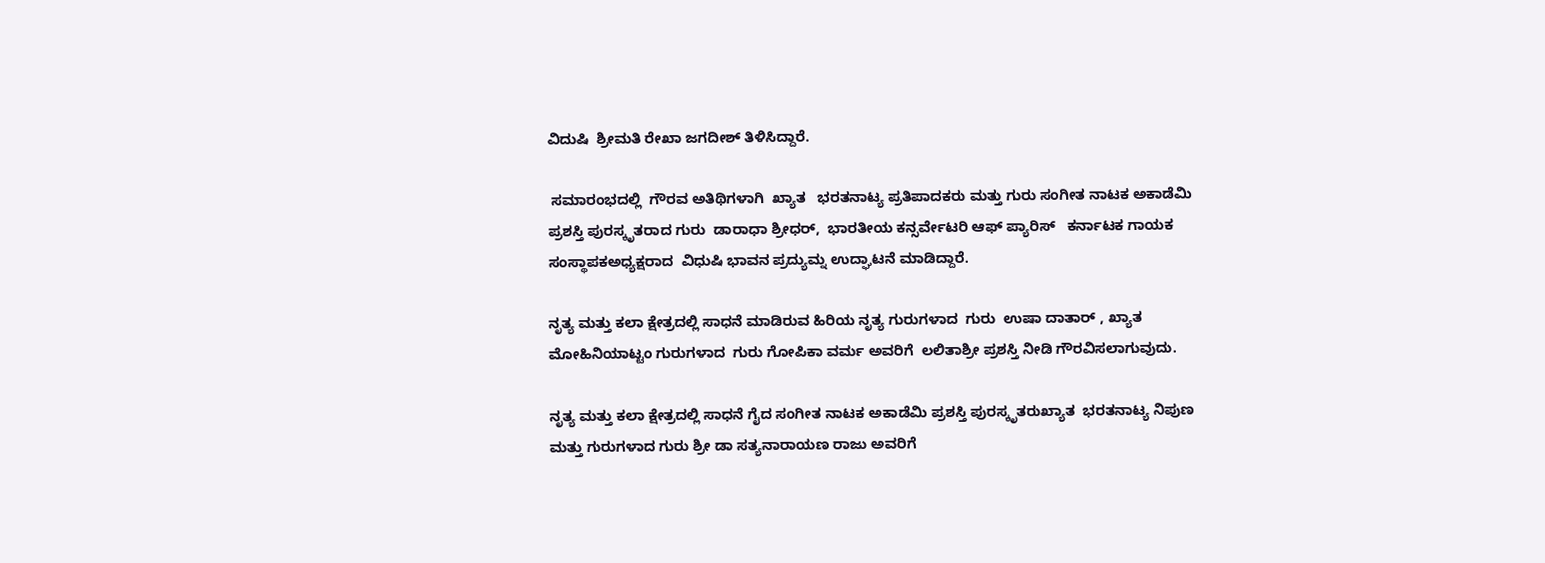ವಿದುಷಿ  ಶ್ರೀಮತಿ ರೇಖಾ ಜಗದೀಶ್ ತಿಳಿಸಿದ್ದಾರೆ.

 ಸಮಾರಂಭದಲ್ಲಿ  ಗೌರವ ಅತಿಥಿಗಳಾಗಿ  ಖ್ಯಾತ   ಭರತನಾಟ್ಯ ಪ್ರತಿಪಾದಕರು ಮತ್ತು ಗುರು ಸಂಗೀತ ನಾಟಕ ಅಕಾಡೆಮಿ ಪ್ರಶಸ್ತಿ ಪುರಸ್ಕೃತರಾದ ಗುರು  ಡಾರಾಧಾ ಶ್ರೀಧರ್,  ಭಾರತೀಯ ಕನ್ಸರ್ವೇಟರಿ ಆಫ್ ಪ್ಯಾರಿಸ್   ಕರ್ನಾಟಕ ಗಾಯಕ ಸಂಸ್ಥಾಪಕಅಧ್ಯಕ್ಷರಾದ  ವಿಧುಷಿ ಭಾವನ ಪ್ರದ್ಯುಮ್ನ ಉದ್ಘಾಟನೆ ಮಾಡಿದ್ದಾರೆ.

ನೃತ್ಯ ಮತ್ತು ಕಲಾ ಕ್ಷೇತ್ರದಲ್ಲಿ ಸಾಧನೆ ಮಾಡಿರುವ ಹಿರಿಯ ನೃತ್ಯ ಗುರುಗಳಾದ  ಗುರು  ಉಷಾ ದಾತಾರ್ , ಖ್ಯಾತ ಮೋಹಿನಿಯಾಟ್ಟಂ ಗುರುಗಳಾದ  ಗುರು ಗೋಪಿಕಾ ವರ್ಮ ಅವರಿಗೆ  ಲಲಿತಾಶ್ರೀ ಪ್ರಶಸ್ತಿ ನೀಡಿ ಗೌರವಿಸಲಾಗುವುದು.

ನೃತ್ಯ ಮತ್ತು ಕಲಾ ಕ್ಷೇತ್ರದಲ್ಲಿ ಸಾಧನೆ ಗೈದ ಸಂಗೀತ ನಾಟಕ ಅಕಾಡೆಮಿ ಪ್ರಶಸ್ತಿ ಪುರಸ್ಕೃತರುಖ್ಯಾತ  ಭರತನಾಟ್ಯ ನಿಪುಣ ಮತ್ತು ಗುರುಗಳಾದ ಗುರು ಶ್ರೀ ಡಾ ಸತ್ಯನಾರಾಯಣ ರಾಜು ಅವರಿಗೆ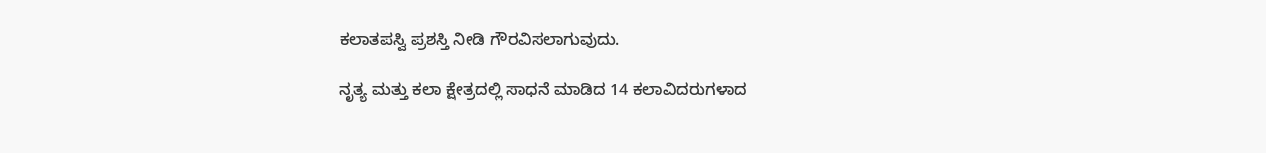ಕಲಾತಪಸ್ವಿ ಪ್ರಶಸ್ತಿ ನೀಡಿ ಗೌರವಿಸಲಾಗುವುದು.

ನೃತ್ಯ ಮತ್ತು ಕಲಾ ಕ್ಷೇತ್ರದಲ್ಲಿ ಸಾಧನೆ ಮಾಡಿದ 14 ಕಲಾವಿದರುಗಳಾದ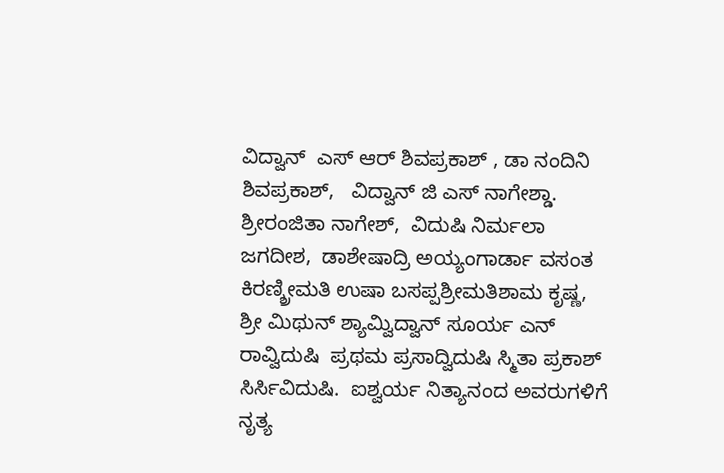ವಿದ್ವಾನ್  ಎಸ್ ಆರ್ ಶಿವಪ್ರಕಾಶ್ , ಡಾ ನಂದಿನಿ ಶಿವಪ್ರಕಾಶ್,   ವಿದ್ವಾನ್ ಜಿ ಎಸ್ ನಾಗೇಶ್ಡಾ.   ಶ್ರೀರಂಜಿತಾ ನಾಗೇಶ್,  ವಿದುಷಿ ನಿರ್ಮಲಾ ಜಗದೀಶ,  ಡಾಶೇಷಾದ್ರಿ ಅಯ್ಯಂಗಾರ್ಡಾ ವಸಂತ ಕಿರಣ್ಶ್ರೀಮತಿ ಉಷಾ ಬಸಪ್ಪಶ್ರೀಮತಿಶಾಮ ಕೃಷ್ಣ,  ಶ್ರೀ ಮಿಥುನ್ ಶ್ಯಾಮ್ವಿದ್ವಾನ್ ಸೂರ್ಯ ಎನ್ ರಾವ್ವಿದುಷಿ  ಪ್ರಥಮ ಪ್ರಸಾದ್ವಿದುಷಿ ಸ್ಮಿತಾ ಪ್ರಕಾಶ್ ಸಿರ್ಸಿವಿದುಷಿ.  ಐಶ್ವರ್ಯ ನಿತ್ಯಾನಂದ ಅವರುಗಳಿಗೆ  ನೃತ್ಯ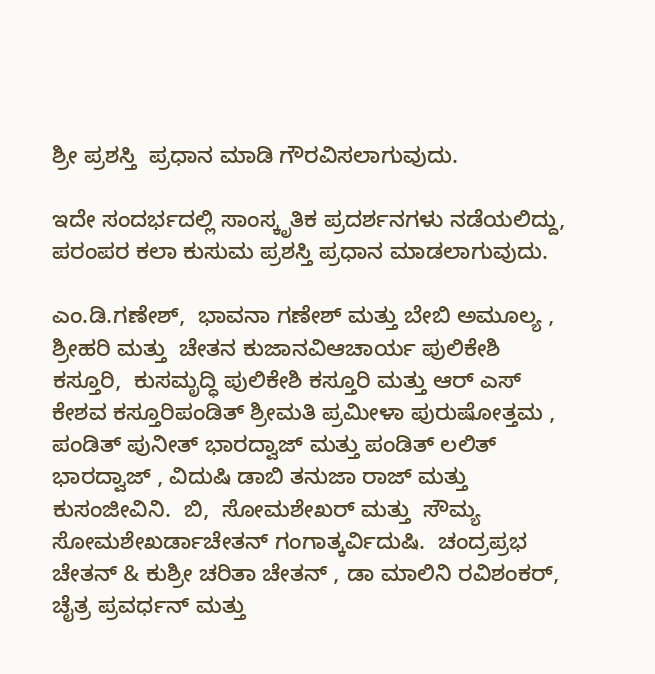ಶ್ರೀ ಪ್ರಶಸ್ತಿ  ಪ್ರಧಾನ ಮಾಡಿ ಗೌರವಿಸಲಾಗುವುದು.

ಇದೇ ಸಂದರ್ಭದಲ್ಲಿ ಸಾಂಸ್ಕೃತಿಕ ಪ್ರದರ್ಶನಗಳು ನಡೆಯಲಿದ್ದು,  ಪರಂಪರ ಕಲಾ ಕುಸುಮ ಪ್ರಶಸ್ತಿ ಪ್ರಧಾನ ಮಾಡಲಾಗುವುದು.

ಎಂ.ಡಿ.ಗಣೇಶ್,  ಭಾವನಾ ಗಣೇಶ್ ಮತ್ತು ಬೇಬಿ ಅಮೂಲ್ಯ , ಶ್ರೀಹರಿ ಮತ್ತು  ಚೇತನ ಕುಜಾನವಿಆಚಾರ್ಯ ಪುಲಿಕೇಶಿ ಕಸ್ತೂರಿ,  ಕುಸಮೃದ್ಧಿ ಪುಲಿಕೇಶಿ ಕಸ್ತೂರಿ ಮತ್ತು ಆರ್ ಎಸ್ ಕೇಶವ ಕಸ್ತೂರಿಪಂಡಿತ್ ಶ್ರೀಮತಿ ಪ್ರಮೀಳಾ ಪುರುಷೋತ್ತಮ , ಪಂಡಿತ್ ಪುನೀತ್ ಭಾರದ್ವಾಜ್ ಮತ್ತು ಪಂಡಿತ್ ಲಲಿತ್ ಭಾರದ್ವಾಜ್ , ವಿದುಷಿ ಡಾಬಿ ತನುಜಾ ರಾಜ್ ಮತ್ತು ಕುಸಂಜೀವಿನಿ.  ಬಿ,  ಸೋಮಶೇಖರ್ ಮತ್ತು  ಸೌಮ್ಯ ಸೋಮಶೇಖರ್ಡಾಚೇತನ್ ಗಂಗಾತ್ಕರ್ವಿದುಷಿ.  ಚಂದ್ರಪ್ರಭ ಚೇತನ್ & ಕುಶ್ರೀ ಚರಿತಾ ಚೇತನ್ , ಡಾ ಮಾಲಿನಿ ರವಿಶಂಕರ್,  ಚೈತ್ರ ಪ್ರವರ್ಧನ್ ಮತ್ತು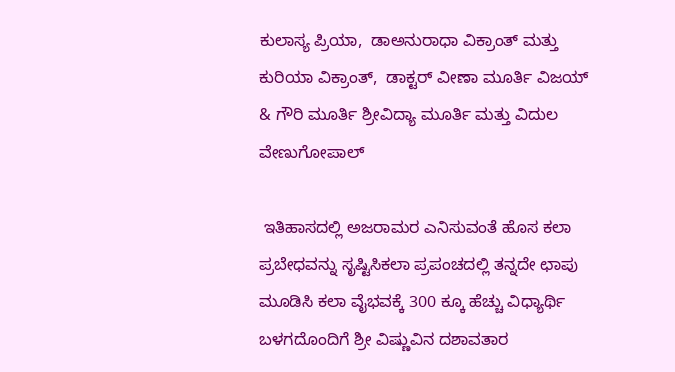ಕುಲಾಸ್ಯ ಪ್ರಿಯಾ,  ಡಾಅನುರಾಧಾ ವಿಕ್ರಾಂತ್ ಮತ್ತು ಕುರಿಯಾ ವಿಕ್ರಾಂತ್,  ಡಾಕ್ಟರ್ ವೀಣಾ ಮೂರ್ತಿ ವಿಜಯ್ & ಗೌರಿ ಮೂರ್ತಿ ಶ್ರೀವಿದ್ಯಾ ಮೂರ್ತಿ ಮತ್ತು ವಿದುಲ ವೇಣುಗೋಪಾಲ್

 ಇತಿಹಾಸದಲ್ಲಿ ಅಜರಾಮರ ಎನಿಸುವಂತೆ ಹೊಸ ಕಲಾ ಪ್ರಬೇಧವನ್ನು ಸೃಷ್ಟಿಸಿಕಲಾ ಪ್ರಪಂಚದಲ್ಲಿ ತನ್ನದೇ ಛಾಪು ಮೂಡಿಸಿ ಕಲಾ ವೈಭವಕ್ಕೆ 300 ಕ್ಕೂ ಹೆಚ್ಚು ವಿಧ್ಯಾರ್ಥಿ ಬಳಗದೊಂದಿಗೆ ಶ್ರೀ ವಿಷ್ಣುವಿನ ದಶಾವತಾರ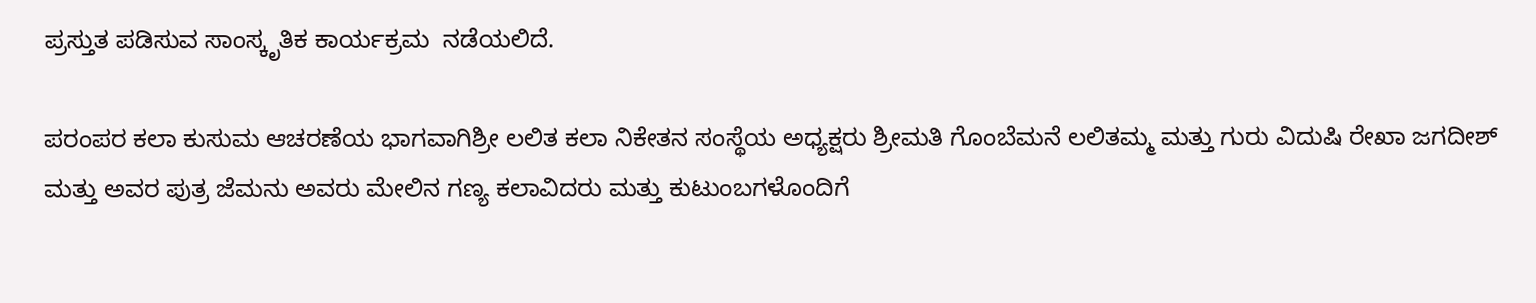ಪ್ರಸ್ತುತ ಪಡಿಸುವ ಸಾಂಸ್ಕೃತಿಕ ಕಾರ್ಯಕ್ರಮ  ನಡೆಯಲಿದೆ.

ಪರಂಪರ ಕಲಾ ಕುಸುಮ ಆಚರಣೆಯ ಭಾಗವಾಗಿಶ್ರೀ ಲಲಿತ ಕಲಾ ನಿಕೇತನ ಸಂಸ್ಥೆಯ ಅಧ್ಯಕ್ಷರು ಶ್ರೀಮತಿ ಗೊಂಬೆಮನೆ ಲಲಿತಮ್ಮ ಮತ್ತು ಗುರು ವಿದುಷಿ ರೇಖಾ ಜಗದೀಶ್ ಮತ್ತು ಅವರ ಪುತ್ರ ಜೆಮನು ಅವರು ಮೇಲಿನ ಗಣ್ಯ ಕಲಾವಿದರು ಮತ್ತು ಕುಟುಂಬಗಳೊಂದಿಗೆ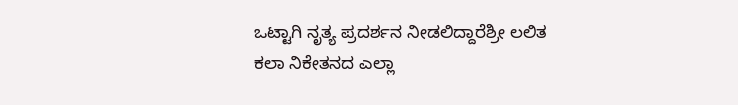ಒಟ್ಟಾಗಿ ನೃತ್ಯ ಪ್ರದರ್ಶನ ನೀಡಲಿದ್ದಾರೆಶ್ರೀ ಲಲಿತ ಕಲಾ ನಿಕೇತನದ ಎಲ್ಲಾ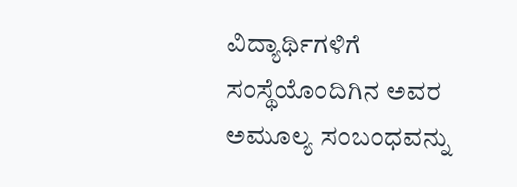ವಿದ್ಯಾರ್ಥಿಗಳಿಗೆ ಸಂಸ್ಥೆಯೊಂದಿಗಿನ ಅವರ ಅಮೂಲ್ಯ ಸಂಬಂಧವನ್ನು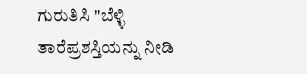ಗುರುತಿಸಿ "ಬೆಳ್ಳಿ ತಾರೆಪ್ರಶಸ್ತಿಯನ್ನು ನೀಡಿ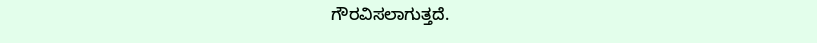ಗೌರವಿಸಲಾಗುತ್ತದೆ.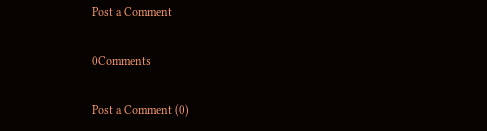Post a Comment

0Comments

Post a Comment (0)